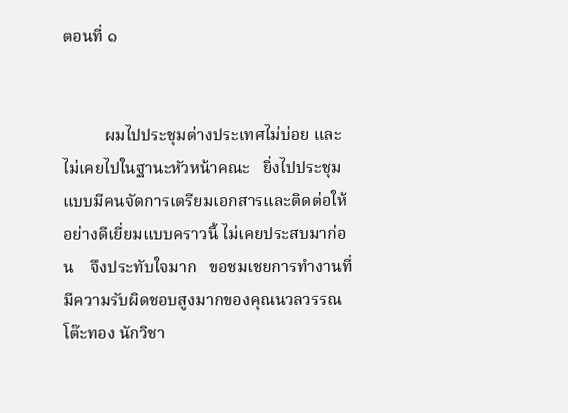ตอนที่ ๑


          ผมไปประชุมต่างประเทศไม่บ่อย และไม่เคยไปในฐานะหัวหน้าคณะ   ยิ่งไปประชุมแบบมีคนจัดการเตรียมเอกสารและติดต่อให้อย่างดีเยี่ยมแบบคราวนี้ ไม่เคยประสบมาก่อน    จึงประทับใจมาก   ขอชมเชยการทำงานที่มีความรับผิดชอบสูงมากของคุณนวลวรรณ โต๊ะทอง นักวิชา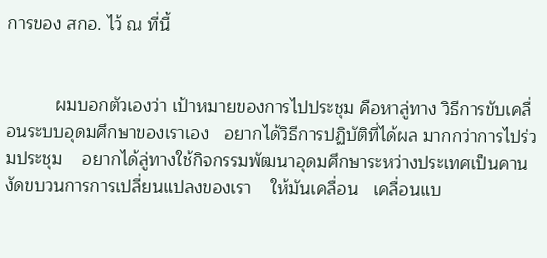การของ สกอ. ไว้ ณ ที่นี้


          ผมบอกตัวเองว่า เป้าหมายของการไปประชุม คือหาลู่ทาง วิธีการขับเคลื่อนระบบอุดมศึกษาของเราเอง   อยากได้วิธีการปฏิบัติที่ได้ผล มากกว่าการไปร่วมประชุม    อยากได้ลู่ทางใช้กิจกรรมพัฒนาอุดมศึกษาระหว่างประเทศเป็นคานงัดขบวนการการเปลี่ยนแปลงของเรา    ให้มันเคลื่อน   เคลื่อนแบ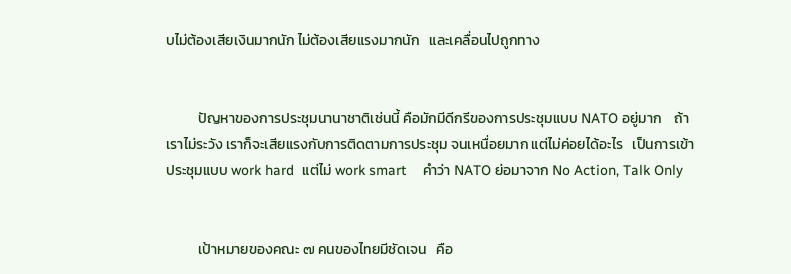บไม่ต้องเสียเงินมากนัก ไม่ต้องเสียแรงมากนัก   และเคลื่อนไปถูกทาง


          ปัญหาของการประชุมนานาชาติเช่นนี้ คือมักมีดีกรีของการประชุมแบบ NATO อยู่มาก    ถ้าเราไม่ระวัง เราก็จะเสียแรงกับการติดตามการประชุม จนเหนื่อยมาก แต่ไม่ค่อยได้อะไร   เป็นการเข้าประชุมแบบ work hard  แต่ไม่ work smart    คำว่า NATO ย่อมาจาก No Action, Talk Only


          เป้าหมายของคณะ ๗ คนของไทยมีชัดเจน   คือ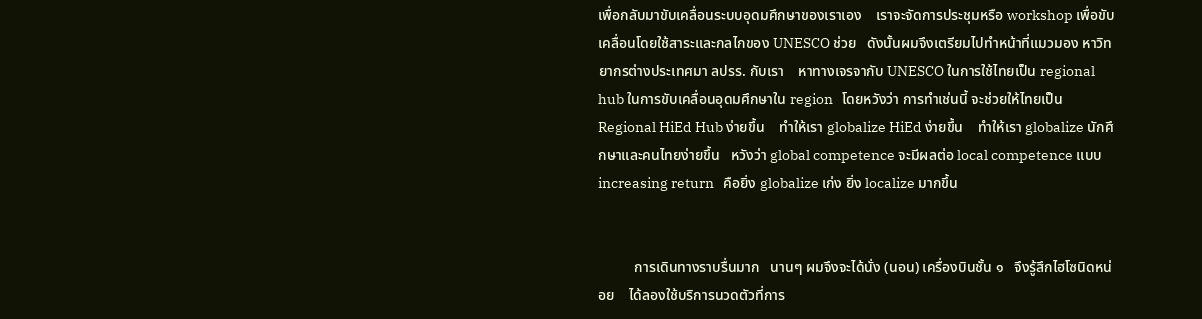เพื่อกลับมาขับเคลื่อนระบบอุดมศึกษาของเราเอง    เราจะจัดการประชุมหรือ workshop เพื่อขับเคลื่อนโดยใช้สาระและกลไกของ UNESCO ช่วย   ดังนั้นผมจึงเตรียมไปทำหน้าที่แมวมอง หาวิทยากรต่างประเทศมา ลปรร. กับเรา    หาทางเจรจากับ UNESCO ในการใช้ไทยเป็น regional hub ในการขับเคลื่อนอุดมศึกษาใน region   โดยหวังว่า การทำเช่นนี้ จะช่วยให้ไทยเป็น Regional HiEd Hub ง่ายขึ้น    ทำให้เรา globalize HiEd ง่ายขึ้น    ทำให้เรา globalize นักศึกษาและคนไทยง่ายขึ้น   หวังว่า global competence จะมีผลต่อ local competence แบบ increasing return   คือยิ่ง globalize เก่ง ยิ่ง localize มากขึ้น


          การเดินทางราบรื่นมาก   นานๆ ผมจึงจะได้นั่ง (นอน) เครื่องบินชั้น ๑   จึงรู้สึกไฮโซนิดหน่อย    ได้ลองใช้บริการนวดตัวที่การ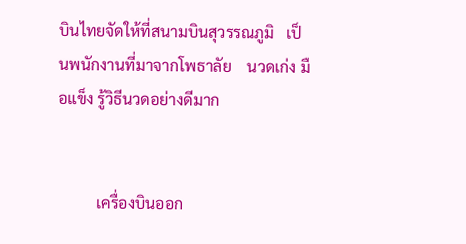บินไทยจัดให้ที่สนามบินสุวรรณภูมิ   เป็นพนักงานที่มาจากโพธาลัย    นวดเก่ง มือแข็ง รู้วิธีนวดอย่างดีมาก


          เครื่องบินออก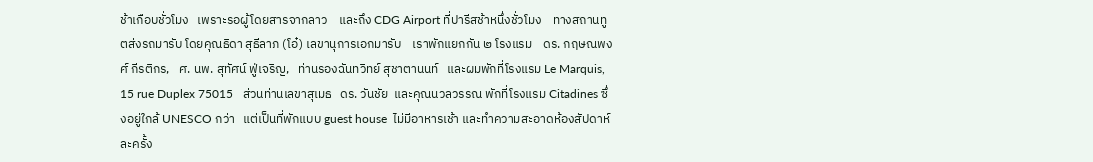ช้าเกือบชั่วโมง   เพราะรอผู้โดยสารจากลาว    และถึง CDG Airport ที่ปารีสช้าหนึ่งชั่วโมง    ทางสถานทูตส่งรถมารับ โดยคุณธิดา สุธีลาภ (โอ๋) เลขานุการเอกมารับ    เราพักแยกกัน ๒ โรงแรม    ดร. กฤษณพงศ์ กีรติกร,   ศ. นพ. สุทัศน์ ฟู่เจริญ,   ท่านรองฉันทวิทย์ สุชาตานนท์   และผมพักที่โรงแรม Le Marquis, 15 rue Duplex 75015   ส่วนท่านเลขาสุเมธ   ดร. วันชัย  และคุณนวลวรรณ พักที่โรงแรม Citadines ซึ่งอยู่ใกล้ UNESCO กว่า   แต่เป็นที่พักแบบ guest house  ไม่มีอาหารเช้า และทำความสะอาดห้องสัปดาห์ละครั้ง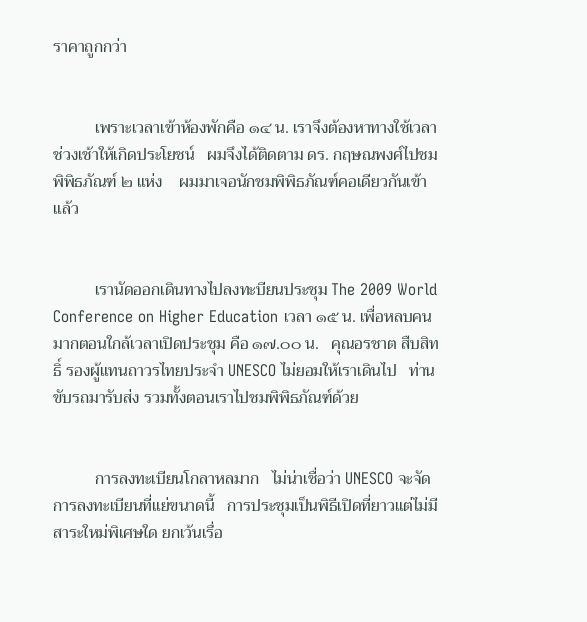ราคาถูกกว่า


          เพราะเวลาเข้าห้องพักคือ ๑๔ น. เราจึงต้องหาทางใช้เวลาช่วงเช้าให้เกิดประโยชน์   ผมจึงได้ติดตาม ดร. กฤษณพงศ์ไปชมพิพิธภัณฑ์ ๒ แห่ง    ผมมาเจอนักชมพิพิธภัณฑ์คอเดียวกันเข้าแล้ว


          เรานัดออกเดินทางไปลงทะบียนประชุม The 2009 World Conference on Higher Education เวลา ๑๕ น. เพื่อหลบคนมากตอนใกล้เวลาเปิดประชุม คือ ๑๗.๐๐ น.   คุณอรชาต สืบสิทธิ์ รองผู้แทนถาวรไทยประจำ UNESCO ไม่ยอมให้เราเดินไป   ท่านขับรถมารับส่ง รวมทั้งตอนเราไปชมพิพิธภัณฑ์ด้วย


          การลงทะเบียนโกลาหลมาก   ไม่น่าเชื่อว่า UNESCO จะจัดการลงทะเบียนที่แย่ขนาดนี้   การประชุมเป็นพิธีเปิดที่ยาวแต่ไม่มีสาระใหม่พิเศษใด ยกเว้นเรื่อ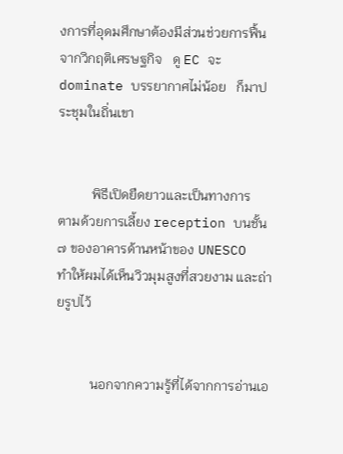งการที่อุดมศึกษาต้องมีส่วนช่วยการฟื้นจากวิกฤติเศรษฐกิจ   ดู EC จะ dominate บรรยากาศไม่น้อย   ก็มาประชุมในถิ่นเขา


          พิธีเปิดยืดยาวและเป็นทางการ    ตามด้วยการเลี้ยง reception บนชั้น ๗ ของอาคารด้านหน้าของ UNESCO   ทำให้ผมได้เห็นวิวมุมสูงที่สวยงาม และถ่ายรูปไว้


          นอกจากความรู้ที่ได้จากการอ่านเอ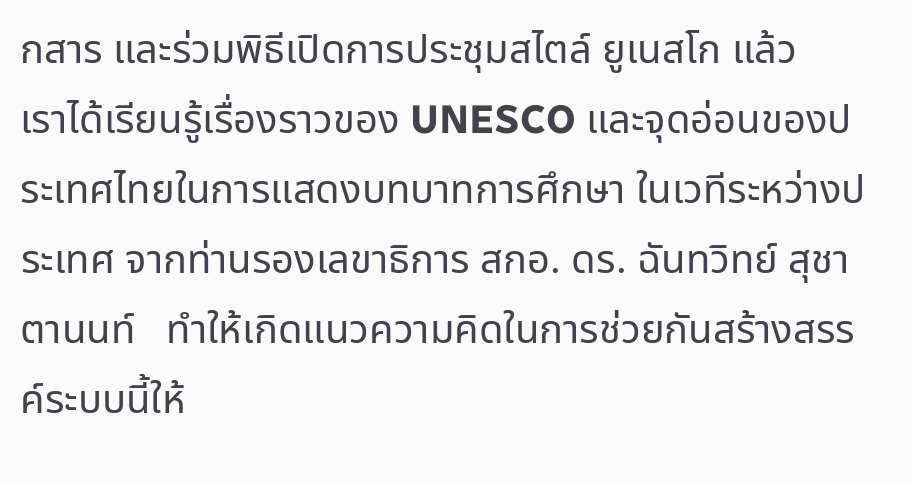กสาร และร่วมพิธีเปิดการประชุมสไตล์ ยูเนสโก แล้ว    เราได้เรียนรู้เรื่องราวของ UNESCO และจุดอ่อนของประเทศไทยในการแสดงบทบาทการศึกษา ในเวทีระหว่างประเทศ จากท่านรองเลขาธิการ สกอ. ดร. ฉันทวิทย์ สุชาตานนท์   ทำให้เกิดแนวความคิดในการช่วยกันสร้างสรรค์ระบบนี้ให้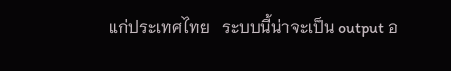แก่ประเทศไทย   ระบบนี้น่าจะเป็น output อ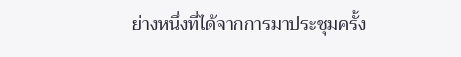ย่างหนึ่งที่ได้จากการมาประชุมครั้ง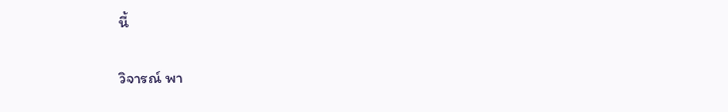นี้

วิจารณ์ พา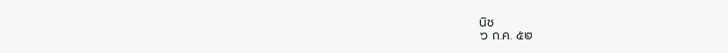นิช
๖ ก.ค. ๕๒